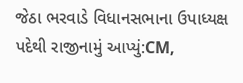જેઠા ભરવાડે વિધાનસભાના ઉપાધ્યક્ષ પદેથી રાજીનામું આપ્યું:CM,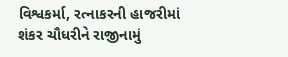વિશ્વકર્મા, રત્નાકરની હાજરીમાં શંકર ચૌધરીને રાજીનામું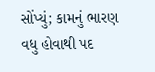સોંપ્યું; કામનું ભારણ વધુ હોવાથી પદ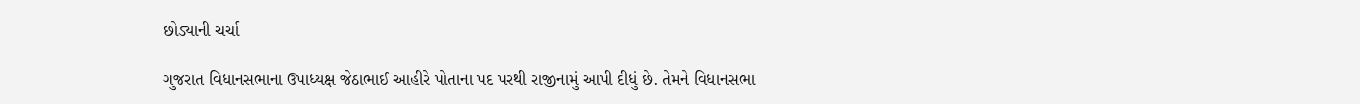છોડ્યાની ચર્ચા

ગુજરાત વિધાનસભાના ઉપાધ્યક્ષ જેઠાભાઈ આહીરે પોતાના પદ પરથી રાજીનામું આપી દીધું છે. તેમને વિધાનસભા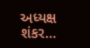અધ્યક્ષ શંકર…